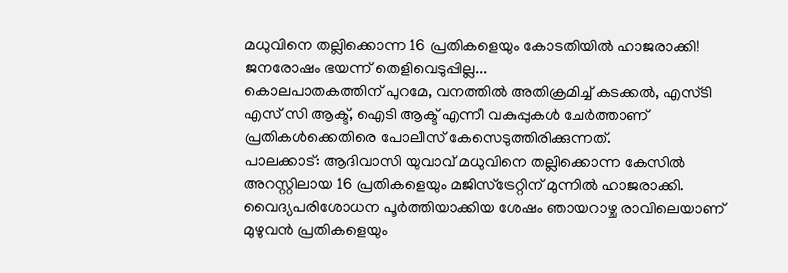മധുവിനെ തല്ലിക്കൊന്ന 16 പ്രതികളെയും കോടതിയിൽ ഹാജരാക്കി! ജനരോഷം ഭയന്ന് തെളിവെടുപ്പില്ല...
കൊലപാതകത്തിന് പുറമേ, വനത്തിൽ അതിക്രമിച്ച് കടക്കൽ, എസ്ടി എസ് സി ആക്ട്, ഐടി ആക്ട് എന്നീ വകുപ്പുകൾ ചേർത്താണ് പ്രതികൾക്കെതിരെ പോലീസ് കേസെടുത്തിരിക്കുന്നത്.
പാലക്കാട്: ആദിവാസി യുവാവ് മധുവിനെ തല്ലിക്കൊന്ന കേസിൽ അറസ്റ്റിലായ 16 പ്രതികളെയും മജിസ്ട്രേറ്റിന് മുന്നിൽ ഹാജരാക്കി. വൈദ്യപരിശോധന പൂർത്തിയാക്കിയ ശേഷം ഞായറാഴ്ച രാവിലെയാണ് മുഴുവൻ പ്രതികളെയും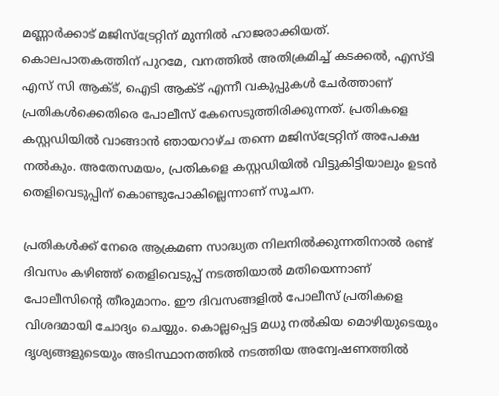മണ്ണാർക്കാട് മജിസ്ട്രേറ്റിന് മുന്നിൽ ഹാജരാക്കിയത്.
കൊലപാതകത്തിന് പുറമേ, വനത്തിൽ അതിക്രമിച്ച് കടക്കൽ, എസ്ടി എസ് സി ആക്ട്, ഐടി ആക്ട് എന്നീ വകുപ്പുകൾ ചേർത്താണ് പ്രതികൾക്കെതിരെ പോലീസ് കേസെടുത്തിരിക്കുന്നത്. പ്രതികളെ കസ്റ്റഡിയിൽ വാങ്ങാൻ ഞായറാഴ്ച തന്നെ മജിസ്ട്രേറ്റിന് അപേക്ഷ നൽകും. അതേസമയം, പ്രതികളെ കസ്റ്റഡിയിൽ വിട്ടുകിട്ടിയാലും ഉടൻ തെളിവെടുപ്പിന് കൊണ്ടുപോകില്ലെന്നാണ് സൂചന.

പ്രതികൾക്ക് നേരെ ആക്രമണ സാദ്ധ്യത നിലനിൽക്കുന്നതിനാൽ രണ്ട് ദിവസം കഴിഞ്ഞ് തെളിവെടുപ്പ് നടത്തിയാൽ മതിയെന്നാണ് പോലീസിന്റെ തീരുമാനം. ഈ ദിവസങ്ങളിൽ പോലീസ് പ്രതികളെ വിശദമായി ചോദ്യം ചെയ്യും. കൊല്ലപ്പെട്ട മധു നൽകിയ മൊഴിയുടെയും ദൃശ്യങ്ങളുടെയും അടിസ്ഥാനത്തിൽ നടത്തിയ അന്വേഷണത്തിൽ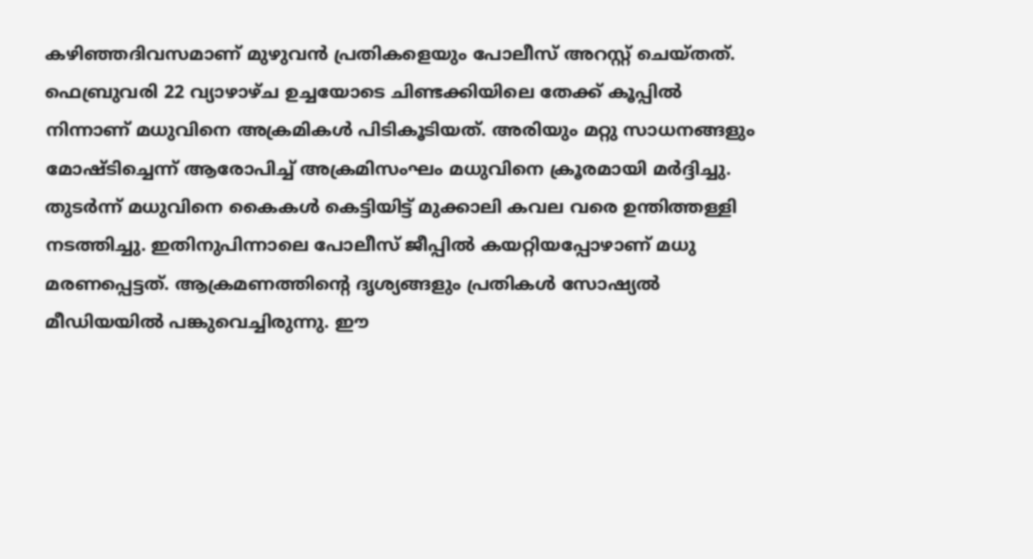കഴിഞ്ഞദിവസമാണ് മുഴുവൻ പ്രതികളെയും പോലീസ് അറസ്റ്റ് ചെയ്തത്.
ഫെബ്രുവരി 22 വ്യാഴാഴ്ച ഉച്ചയോടെ ചിണ്ടക്കിയിലെ തേക്ക് കൂപ്പിൽ നിന്നാണ് മധുവിനെ അക്രമികൾ പിടികൂടിയത്. അരിയും മറ്റു സാധനങ്ങളും മോഷ്ടിച്ചെന്ന് ആരോപിച്ച് അക്രമിസംഘം മധുവിനെ ക്രൂരമായി മർദ്ദിച്ചു. തുടർന്ന് മധുവിനെ കൈകൾ കെട്ടിയിട്ട് മുക്കാലി കവല വരെ ഉന്തിത്തള്ളി നടത്തിച്ചു. ഇതിനുപിന്നാലെ പോലീസ് ജീപ്പിൽ കയറ്റിയപ്പോഴാണ് മധു മരണപ്പെട്ടത്. ആക്രമണത്തിന്റെ ദൃശ്യങ്ങളും പ്രതികൾ സോഷ്യൽ മീഡിയയിൽ പങ്കുവെച്ചിരുന്നു. ഈ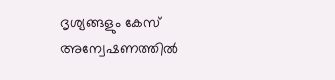ദൃശ്യങ്ങളും കേസ് അന്വേഷണത്തിൽ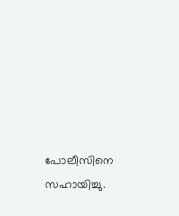പോലീസിനെ സഹായിച്ചു.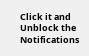Click it and Unblock the Notifications